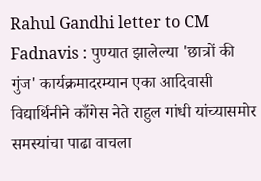Rahul Gandhi letter to CM Fadnavis : पुण्यात झालेल्या 'छात्रों की गुंज' कार्यक्रमादरम्यान एका आदिवासी विद्यार्थिनीने काँगेस नेते राहुल गांधी यांच्यासमोर समस्यांचा पाढा वाचला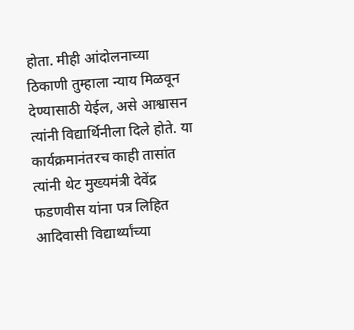होता. मीही आंदोलनाच्या ठिकाणी तुम्हाला न्याय मिळवून देण्यासाठी येईल, असे आश्वासन त्यांनी विद्यार्थिनीला दिले होते. या कार्यक्रमानंतरच काही तासांत त्यांनी थेट मुख्यमंत्री देवेंद्र फडणवीस यांना पत्र लिहित आदिवासी विद्यार्थ्यांच्या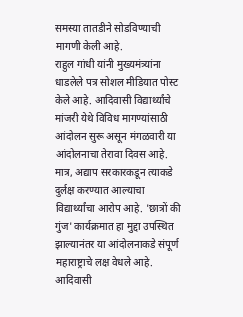समस्या तातडीने सोडविण्याची मागणी केली आहे.
राहुल गांधी यांनी मुख्यमंत्र्यांना धाडलेले पत्र सोशल मीडियात पोस्ट केले आहे. आदिवासी विद्यार्थ्यांचे मांजरी येथे विविध मागण्यांसाठी आंदोलन सुरू असून मंगळवारी या आंदोलनाचा तेरावा दिवस आहे. मात्र, अद्याप सरकारकडून त्याकडे दुर्लक्ष करण्यात आल्याचा विद्यार्थ्यांचा आरोप आहे. 'छात्रों की गुंज' कार्यक्रमात हा मुद्दा उपस्थित झाल्यानंतर या आंदोलनाकडे संपूर्ण महाराष्ट्राचे लक्ष वेधले आहे.
आदिवासी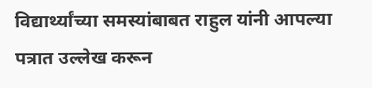विद्यार्थ्यांच्या समस्यांबाबत राहुल यांनी आपल्या पत्रात उल्लेख करून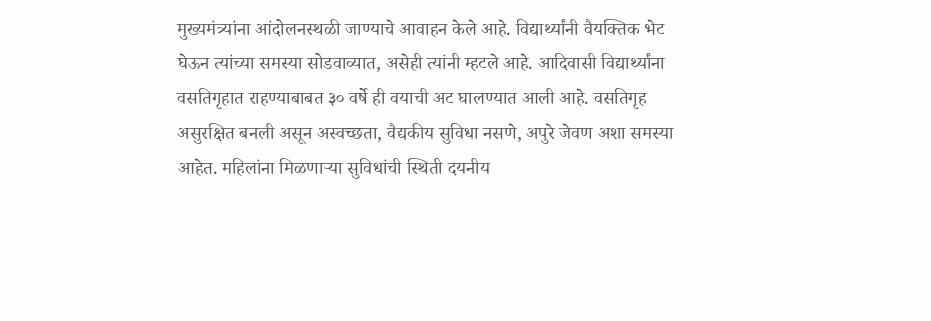मुख्यमंत्र्यांना आंदोलनस्थळी जाण्याचे आवाहन केले आहे. विद्यार्थ्यांनी वैयक्तिक भेट घेऊन त्यांच्या समस्या सोडवाव्यात, असेही त्यांनी म्हटले आहे. आदिवासी विद्यार्थ्यांना वसतिगृहात राहण्याबाबत ३० वर्षे ही वयाची अट घालण्यात आली आहे. वसतिगृह असुरक्षित बनली असून अस्वच्छता, वैद्यकीय सुविधा नसणे, अपुरे जेवण अशा समस्या आहेत. महिलांना मिळणाऱ्या सुविधांची स्थिती दयनीय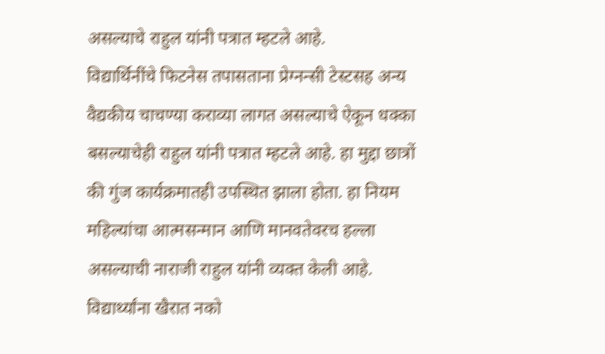असल्याचे राहुल यांनी पत्रात म्हटले आहे.
विद्यार्थिनींचे फिटनेस तपासताना प्रेग्नन्सी टेस्टसह अन्य वैद्यकीय चाचण्या कराव्या लागत असल्याचे ऐकून धक्का बसल्याचेही राहुल यांनी पत्रात म्हटले आहे. हा मुद्दा छात्रों की गुंज कार्यक्रमातही उपस्थित झाला होता. हा नियम महिल्यांचा आत्मसन्मान आणि मानवतेवरच हल्ला असल्याची नाराजी राहुल यांनी व्यक्त केली आहे. विद्यार्थ्यांना खैरात नको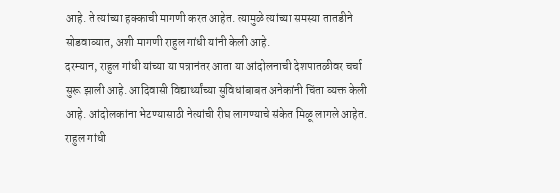आहे. ते त्यांच्या हक्काची मागणी करत आहेत. त्यामुळे त्यांच्या समस्या तातडीने सोडवाव्यात, अशी मागणी राहुल गांधी यांनी केली आहे.
दरम्यान, राहुल गांधी यांच्या या पत्रानंतर आता या आंदोलनाची देशपातळीवर चर्चा सुरू झाली आहे. आदिवासी विद्यार्थ्यांच्या सुविधांबाबत अनेकांनी चिंता व्यक्त केली आहे. आंदोलकांना भेटण्यासाठी नेत्यांची रीघ लागण्याचे संकेत मिळू लागले आहेत.
राहुल गांधी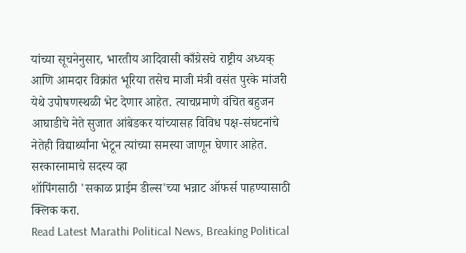यांच्या सूचनेनुसार, भारतीय आदिवासी काँग्रेसचे राष्ट्रीय अध्यक् आणि आमदार विक्रांत भूरिया तसेच माजी मंत्री वसंत पुरके मांजरी येथे उपोषणस्थळी भेट देणार आहेत. त्याचप्रमाणे वंचित बहुजन आघाडीचे नेते सुजात आंबेडकर यांच्यासह विविध पक्ष-संघटनांचे नेतेही विद्यार्थ्यांना भेटून त्यांच्या समस्या जाणून घेणार आहेत.
सरकारनामाचे सदस्य व्हा
शॉपिंगसाठी 'सकाळ प्राईम डील्स'च्या भन्नाट ऑफर्स पाहण्यासाठी क्लिक करा.
Read Latest Marathi Political News, Breaking Political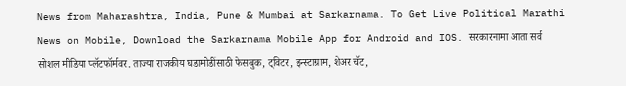News from Maharashtra, India, Pune & Mumbai at Sarkarnama. To Get Live Political Marathi News on Mobile, Download the Sarkarnama Mobile App for Android and IOS. सरकारनामा आता सर्व सोशल मीडिया प्लॅटफॉर्मवर. ताज्या राजकीय घडामोडींसाठी फेसबुक, ट्विटर, इन्स्टाग्राम, शेअर चॅट,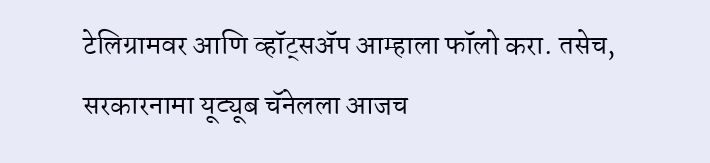टेलिग्रामवर आणि व्हॉट्सॲप आम्हाला फॉलो करा. तसेच, सरकारनामा यूट्यूब चॅनेलला आजच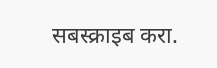सबस्क्राइब करा.